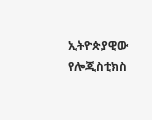ኢትዮጵያዊው የሎጂስቲክስ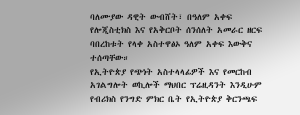ባለሙያው ዳዊት ውብሸት፣ በዓለም አቀፍ የሎጂስቲክስ እና የአቅርቦት ሰንሰለት አመራር ዘርፍ ባበረከቱት የላቀ አስተዋፅኦ ዓለም አቀፍ እውቅና ተሰጣቸው።
የኢትዮጵያ የጭነት አስተላላፊዎች እና የመርከብ አገልግሎት ወኪሎች ማህበር ፕሬዚዳንት እንዲሁም የብሪክስ የንግድ ምክር ቤት የኢትዮጵያ ቅርንጫፍ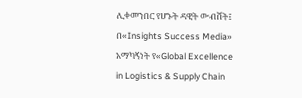ሊቀመንበር የሆኑት ዳዊት ውብሸት፤ በ«Insights Success Media» አማካኝነት የ«Global Excellence in Logistics & Supply Chain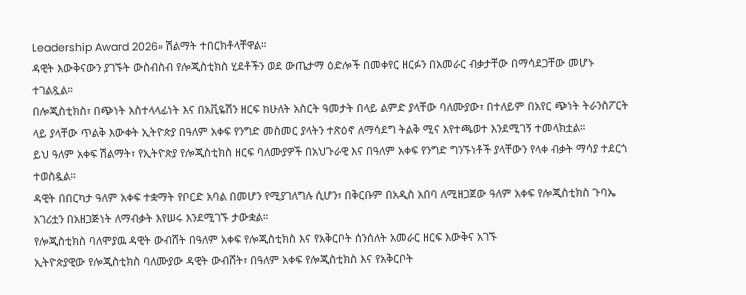Leadership Award 2026» ሽልማት ተበርክቶላቸዋል።
ዳዊት እውቅናውን ያገኙት ውስብስብ የሎጂስቲክስ ሂደቶችን ወደ ውጤታማ ዕድሎች በመቀየር ዘርፉን በአመራር ብቃታቸው በማሳደጋቸው መሆኑ ተገልጿል።
በሎጂስቲክስ፣ በጭነት አስተላላፊነት እና በአቪዬሽን ዘርፍ ከሁለት አስርት ዓመታት በላይ ልምድ ያላቸው ባለሙያው፣ በተለይም በአየር ጭነት ትራንስፖርት ላይ ያላቸው ጥልቅ እውቀት ኢትዮጵያ በዓለም አቀፍ የንግድ መስመር ያላትን ተጽዕኖ ለማሳደግ ትልቅ ሚና እየተጫወተ እንደሚገኝ ተመላክቷል።
ይህ ዓለም አቀፍ ሽልማት፣ የኢትዮጵያ የሎጂስቲክስ ዘርፍ ባለሙያዎች በአህጉራዊ እና በዓለም አቀፍ የንግድ ግንኙነቶች ያላቸውን የላቀ ብቃት ማሳያ ተደርጎ ተወስዷል።
ዳዊት በበርካታ ዓለም አቀፍ ተቋማት የቦርድ አባል በመሆን የሚያገለግሉ ሲሆን፣ በቅርቡም በአዲስ አበባ ለሚዘጋጀው ዓለም አቀፍ የሎጂስቲክስ ጉባኤ አገሪቷን በአዘጋጅነት ለማብቃት እየሠሩ እንደሚገኙ ታውቋል።
የሎጂስቲክስ ባለሞያዉ ዳዊት ውብሸት በዓለም አቀፍ የሎጂስቲክስ እና የአቅርቦት ሰንሰለት አመራር ዘርፍ እውቅና አገኙ
ኢትዮጵያዊው የሎጂስቲክስ ባለሙያው ዳዊት ውብሸት፣ በዓለም አቀፍ የሎጂስቲክስ እና የአቅርቦት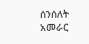ሰንሰለት አመራር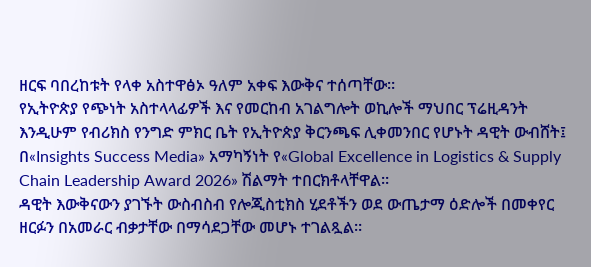ዘርፍ ባበረከቱት የላቀ አስተዋፅኦ ዓለም አቀፍ እውቅና ተሰጣቸው።
የኢትዮጵያ የጭነት አስተላላፊዎች እና የመርከብ አገልግሎት ወኪሎች ማህበር ፕሬዚዳንት እንዲሁም የብሪክስ የንግድ ምክር ቤት የኢትዮጵያ ቅርንጫፍ ሊቀመንበር የሆኑት ዳዊት ውብሸት፤ በ«Insights Success Media» አማካኝነት የ«Global Excellence in Logistics & Supply Chain Leadership Award 2026» ሽልማት ተበርክቶላቸዋል።
ዳዊት እውቅናውን ያገኙት ውስብስብ የሎጂስቲክስ ሂደቶችን ወደ ውጤታማ ዕድሎች በመቀየር ዘርፉን በአመራር ብቃታቸው በማሳደጋቸው መሆኑ ተገልጿል።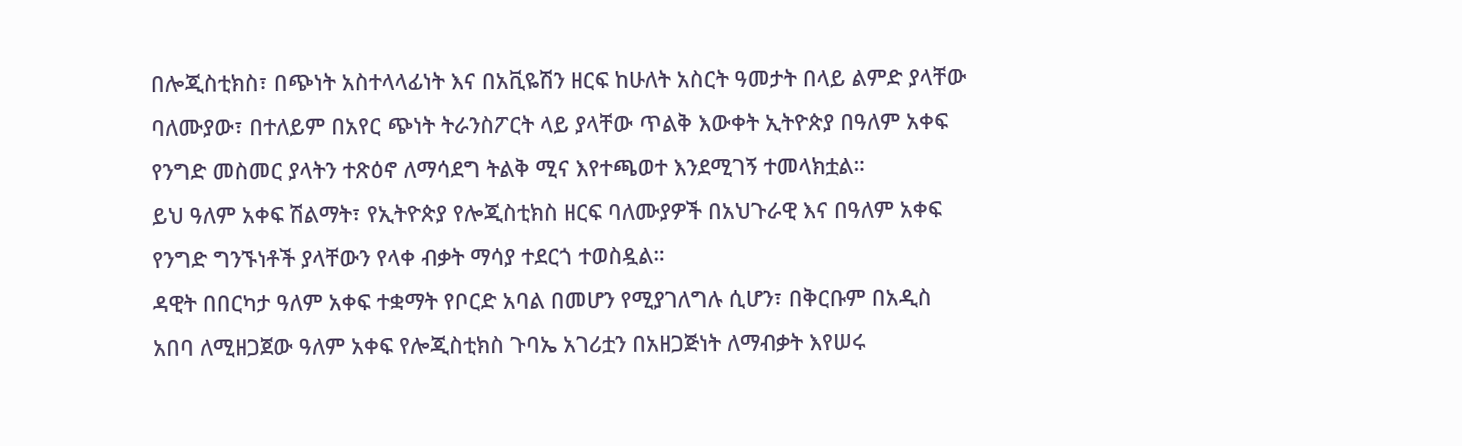በሎጂስቲክስ፣ በጭነት አስተላላፊነት እና በአቪዬሽን ዘርፍ ከሁለት አስርት ዓመታት በላይ ልምድ ያላቸው ባለሙያው፣ በተለይም በአየር ጭነት ትራንስፖርት ላይ ያላቸው ጥልቅ እውቀት ኢትዮጵያ በዓለም አቀፍ የንግድ መስመር ያላትን ተጽዕኖ ለማሳደግ ትልቅ ሚና እየተጫወተ እንደሚገኝ ተመላክቷል።
ይህ ዓለም አቀፍ ሽልማት፣ የኢትዮጵያ የሎጂስቲክስ ዘርፍ ባለሙያዎች በአህጉራዊ እና በዓለም አቀፍ የንግድ ግንኙነቶች ያላቸውን የላቀ ብቃት ማሳያ ተደርጎ ተወስዷል።
ዳዊት በበርካታ ዓለም አቀፍ ተቋማት የቦርድ አባል በመሆን የሚያገለግሉ ሲሆን፣ በቅርቡም በአዲስ አበባ ለሚዘጋጀው ዓለም አቀፍ የሎጂስቲክስ ጉባኤ አገሪቷን በአዘጋጅነት ለማብቃት እየሠሩ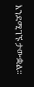እንደሚገኙ ታውቋል።